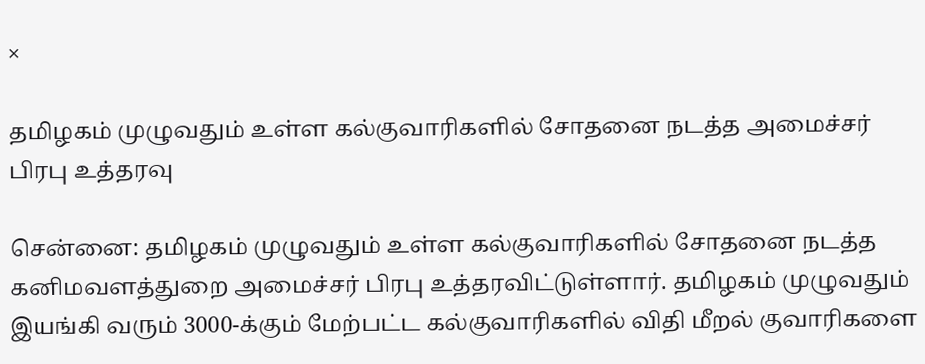×

தமிழகம் முழுவதும் உள்ள கல்குவாரிகளில் சோதனை நடத்த அமைச்சர் பிரபு உத்தரவு

சென்னை: தமிழகம் முழுவதும் உள்ள கல்குவாரிகளில் சோதனை நடத்த கனிமவளத்துறை அமைச்சர் பிரபு உத்தரவிட்டுள்ளார். தமிழகம் முழுவதும் இயங்கி வரும் 3000-க்கும் மேற்பட்ட கல்குவாரிகளில் விதி மீறல் குவாரிகளை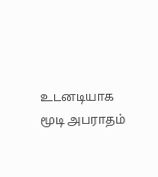உடனடியாக மூடி அபராதம்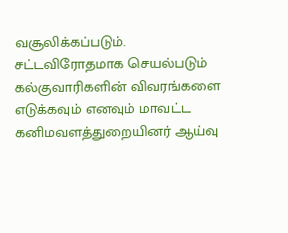வசூலிக்கப்படும். சட்டவிரோதமாக செயல்படும் கல்குவாரிகளின் விவரங்களை எடுக்கவும் எனவும் மாவட்ட கனிமவளத்துறையினர் ஆய்வு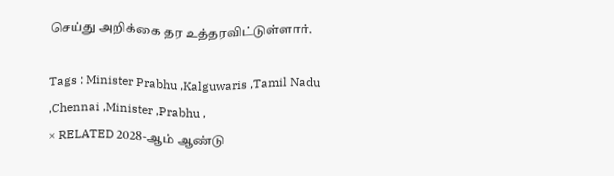செய்து அறிக்கை தர உத்தரவிட்டுள்ளார்.

Tags : Minister Prabhu ,Kalguwaris ,Tamil Nadu ,Chennai ,Minister ,Prabhu ,
× RELATED 2028-ஆம் ஆண்டு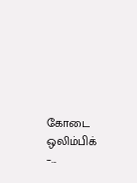கோடை ஒலிம்பிக் –...